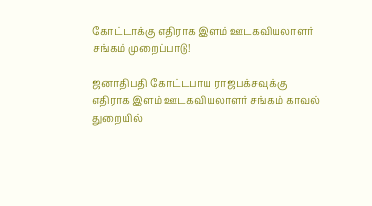கோட்டாக்கு எதிராக இளம் ஊடகவியலாளர் சங்கம் முறைப்பாடு!

ஜனாதிபதி கோட்டபாய ராஜபக்சவுக்கு எதிராக இளம் ஊடகவியலாளர் சங்கம் காவல் துறையில்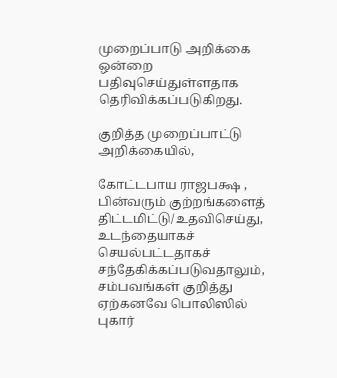முறைப்பாடு அறிக்கை ஒன்றை பதிவுசெய்துள்ளதாக தெரிவிக்கப்படுகிறது.

குறித்த முறைப்பாட்டு அறிக்கையில்,

கோட்டபாய ராஜபக்ஷ , பின்வரும் குற்றங்களைத் திட்டமிட்டு/உதவிசெய்து, உடந்தையாகச் செயல்பட்டதாகச் சந்தேகிக்கப்படுவதாலும், சம்பவங்கள் குறித்து ஏற்கனவே பொலிஸில் புகார்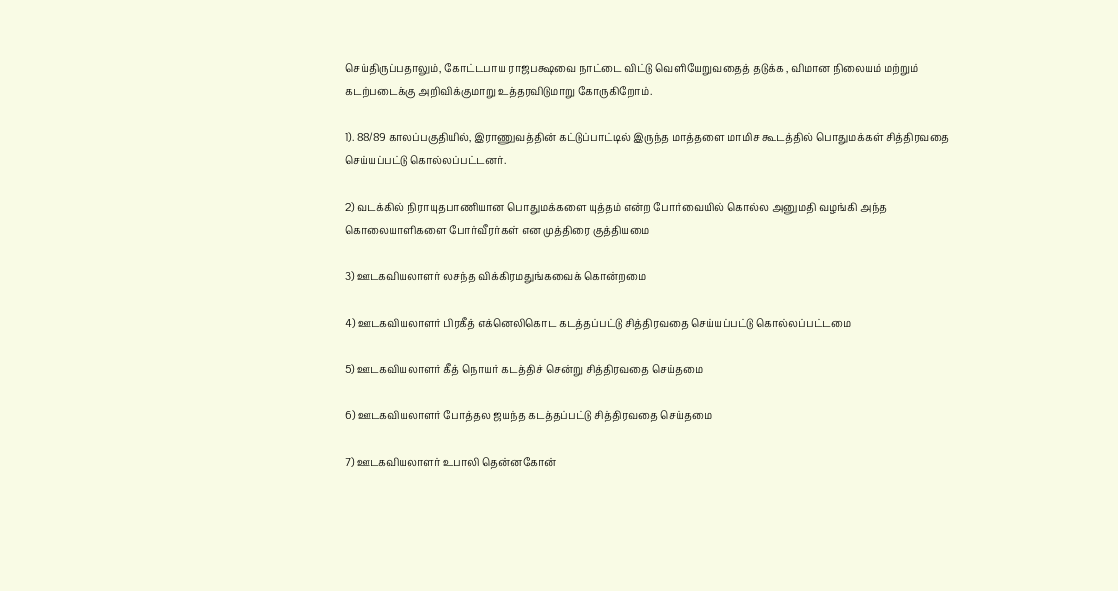செய்திருப்பதாலும், கோட்டபாய ராஜபக்ஷவை நாட்டை விட்டு வெளியேறுவதைத் தடுக்க , விமான நிலையம் மற்றும் கடற்படைக்கு அறிவிக்குமாறு உத்தரவிடுமாறு கோருகிறோம்.

1). 88/89 காலப்பகுதியில், இராணுவத்தின் கட்டுப்பாட்டில் இருந்த மாத்தளை மாமிச கூடத்தில் பொதுமக்கள் சித்திரவதை செய்யப்பட்டு கொல்லப்பட்டனர்.

2) வடக்கில் நிராயுதபாணியான பொதுமக்களை யுத்தம் என்ற போர்வையில் கொல்ல அனுமதி வழங்கி அந்த கொலையாளிகளை போர்வீரர்கள் என முத்திரை குத்தியமை

3) ஊடகவியலாளர் லசந்த விக்கிரமதுங்கவைக் கொன்றமை

4) ஊடகவியலாளர் பிரகீத் எக்னெலிகொட கடத்தப்பட்டு சித்திரவதை செய்யப்பட்டு கொல்லப்பட்டமை

5) ஊடகவியலாளர் கீத் நொயர் கடத்திச் சென்று சித்திரவதை செய்தமை

6) ஊடகவியலாளர் போத்தல ஜயந்த கடத்தப்பட்டு சித்திரவதை செய்தமை

7) ஊடகவியலாளர் உபாலி தென்னகோன்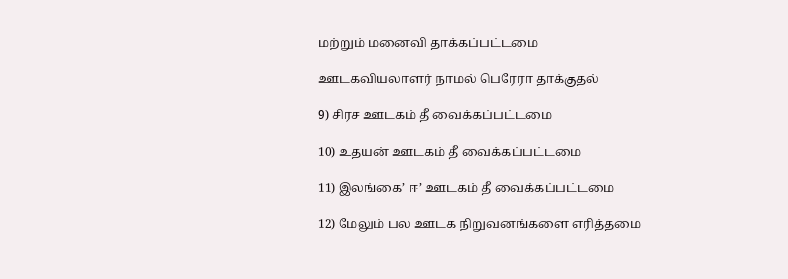மற்றும் மனைவி தாக்கப்பட்டமை

ஊடகவியலாளர் நாமல் பெரேரா தாக்குதல்

9) சிரச ஊடகம் தீ வைக்கப்பட்டமை

10) உதயன் ஊடகம் தீ வைக்கப்பட்டமை

11) இலங்கை’ ஈ’ ஊடகம் தீ வைக்கப்பட்டமை

12) மேலும் பல ஊடக நிறுவனங்களை எரித்தமை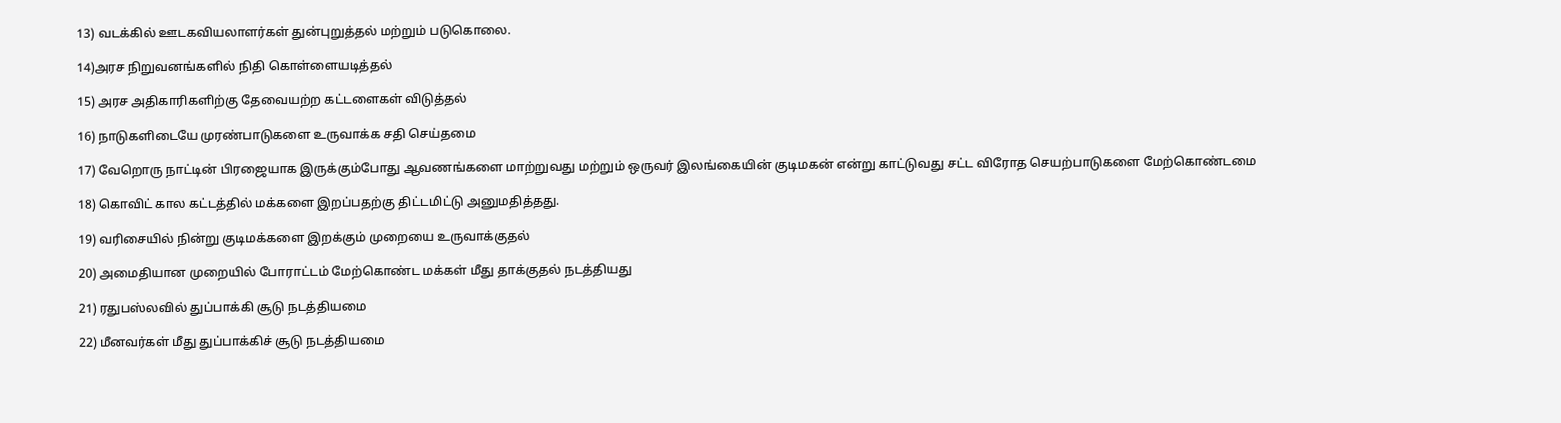13) வடக்கில் ஊடகவியலாளர்கள் துன்புறுத்தல் மற்றும் படுகொலை.

14)அரச நிறுவனங்களில் நிதி கொள்ளையடித்தல்

15) அரச அதிகாரிகளிற்கு தேவையற்ற கட்டளைகள் விடுத்தல்

16) நாடுகளிடையே முரண்பாடுகளை உருவாக்க சதி செய்தமை

17) வேறொரு நாட்டின் பிரஜையாக இருக்கும்போது ஆவணங்களை மாற்றுவது மற்றும் ஒருவர் இலங்கையின் குடிமகன் என்று காட்டுவது சட்ட விரோத செயற்பாடுகளை மேற்கொண்டமை

18) கொவிட் கால கட்டத்தில் மக்களை இறப்பதற்கு திட்டமிட்டு அனுமதித்தது.

19) வரிசையில் நின்று குடிமக்களை இறக்கும் முறையை உருவாக்குதல்

20) அமைதியான முறையில் போராட்டம் மேற்கொண்ட மக்கள் மீது தாக்குதல் நடத்தியது

21) ரதுபஸ்லவில் துப்பாக்கி சூடு நடத்தியமை

22) மீனவர்கள் மீது துப்பாக்கிச் சூடு நடத்தியமை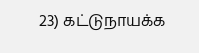23) கட்டுநாயக்க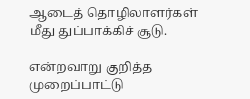ஆடைத் தொழிலாளர்கள் மீது துப்பாக்கிச் சூடு.

என்றவாறு குறித்த முறைப்பாட்டு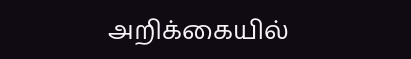அறிக்கையில்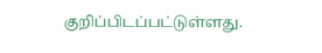குறிப்பிடப்பட்டுள்ளது.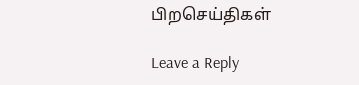பிறசெய்திகள்

Leave a Reply